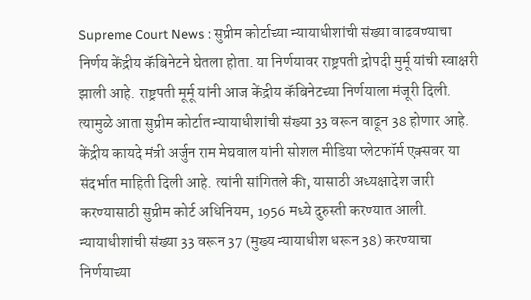Supreme Court News : सुप्रीम कोर्टाच्या न्यायाधीशांची संख्या वाढवण्याचा निर्णय केंद्रीय कॅबिनेटने घेतला होता. या निर्णयावर राष्ट्रपती द्रोपदी मुर्मू यांची स्वाक्षरी झाली आहे. राष्ट्रपती मूर्मू यांनी आज केंद्रीय कॅबिनेटच्या निर्णयाला मंजूरी दिली. त्यामुळे आता सुप्रीम कोर्टात न्यायाधीशांची संख्या 33 वरून वाढून 38 होणार आहे.
केंद्रीय कायदे मंत्री अर्जुन राम मेघवाल यांनी सोशल मीडिया प्लेटफॉर्म एक्सवर या संदर्भात माहिती दिली आहे. त्यांनी सांगितले की, यासाठी अध्यक्षादेश जारी करण्यासाठी सुप्रीम कोर्ट अधिनियम, 1956 मध्ये दुरुस्ती करण्यात आली.
न्यायाधीशांची संख्या 33 वरून 37 (मुख्य न्यायाधीश धरून 38) करण्याचा निर्णयाच्या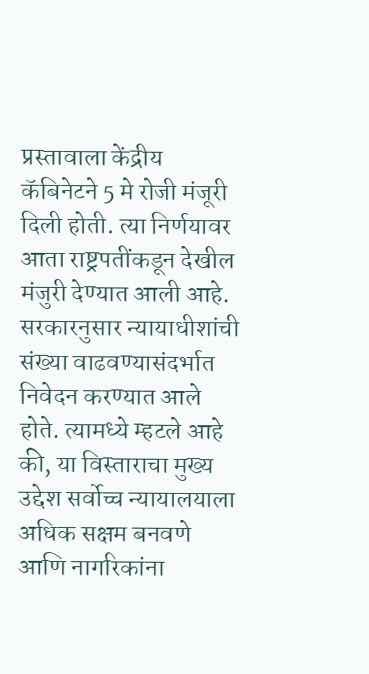प्रस्तावाला केंद्रीय कॅबिनेटने 5 मे रोजी मंजूरी दिली होती. त्या निर्णयावर आता राष्ट्रपतींकडून देखील मंजुरी देण्यात आली आहे.
सरकारनुसार न्यायाधीशांची संख्या वाढवण्यासंदर्भात निवेदन करण्यात आले होते. त्यामध्ये म्हटले आहे की, या विस्ताराचा मुख्य उद्देश सर्वोच्च न्यायालयाला अधिक सक्षम बनवणे आणि नागरिकांना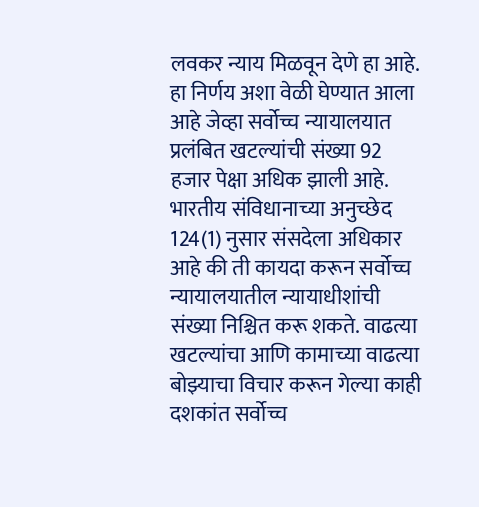लवकर न्याय मिळवून देणे हा आहे. हा निर्णय अशा वेळी घेण्यात आला आहे जेव्हा सर्वोच्च न्यायालयात प्रलंबित खटल्यांची संख्या 92 हजार पेक्षा अधिक झाली आहे.
भारतीय संविधानाच्या अनुच्छेद 124(1) नुसार संसदेला अधिकार आहे की ती कायदा करून सर्वोच्च न्यायालयातील न्यायाधीशांची संख्या निश्चित करू शकते. वाढत्या खटल्यांचा आणि कामाच्या वाढत्या बोझ्याचा विचार करून गेल्या काही दशकांत सर्वोच्च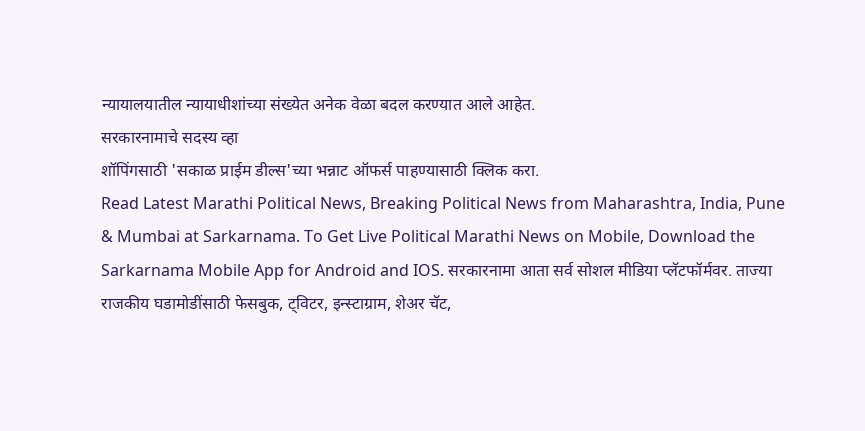न्यायालयातील न्यायाधीशांच्या संख्येत अनेक वेळा बदल करण्यात आले आहेत.
सरकारनामाचे सदस्य व्हा
शॉपिंगसाठी 'सकाळ प्राईम डील्स'च्या भन्नाट ऑफर्स पाहण्यासाठी क्लिक करा.
Read Latest Marathi Political News, Breaking Political News from Maharashtra, India, Pune & Mumbai at Sarkarnama. To Get Live Political Marathi News on Mobile, Download the Sarkarnama Mobile App for Android and IOS. सरकारनामा आता सर्व सोशल मीडिया प्लॅटफॉर्मवर. ताज्या राजकीय घडामोडींसाठी फेसबुक, ट्विटर, इन्स्टाग्राम, शेअर चॅट,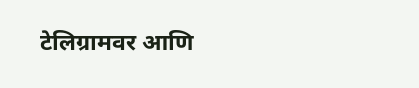टेलिग्रामवर आणि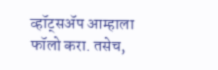व्हॉट्सॲप आम्हाला फॉलो करा. तसेच,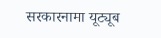सरकारनामा यूट्यूब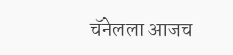चॅनेलला आजच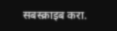सबस्क्राइब करा.